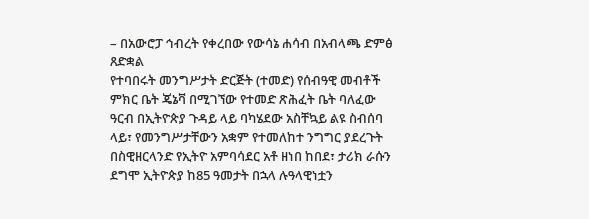– በአውሮፓ ኅብረት የቀረበው የውሳኔ ሐሳብ በአብላጫ ድምፅ ጸድቋል
የተባበሩት መንግሥታት ድርጅት (ተመድ) የሰብዓዊ መብቶች ምክር ቤት ጄኔቫ በሚገኘው የተመድ ጽሕፈት ቤት ባለፈው ዓርብ በኢትዮጵያ ጉዳይ ላይ ባካሄደው አስቸኳይ ልዩ ስብሰባ ላይ፣ የመንግሥታቸውን አቋም የተመለከተ ንግግር ያደረጉት በስዊዘርላንድ የኢትዮ አምባሳደር አቶ ዘነበ ከበደ፣ ታሪክ ራሱን ደግሞ ኢትዮጵያ ከ85 ዓመታት በኋላ ሉዓላዊነቷን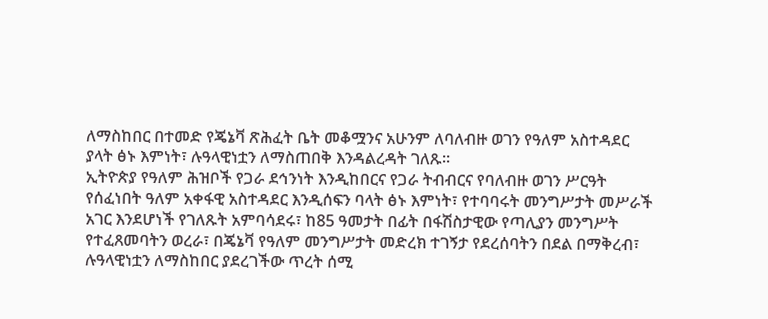ለማስከበር በተመድ የጄኔቫ ጽሕፈት ቤት መቆሟንና አሁንም ለባለብዙ ወገን የዓለም አስተዳደር ያላት ፅኑ እምነት፣ ሉዓላዊነቷን ለማስጠበቅ እንዳልረዳት ገለጹ።
ኢትዮጵያ የዓለም ሕዝቦች የጋራ ደኅንነት እንዲከበርና የጋራ ትብብርና የባለብዙ ወገን ሥርዓት የሰፈነበት ዓለም አቀፋዊ አስተዳደር እንዲሰፍን ባላት ፅኑ እምነት፣ የተባባሩት መንግሥታት መሥራች አገር እንደሆነች የገለጹት አምባሳደሩ፣ ከ85 ዓመታት በፊት በፋሽስታዊው የጣሊያን መንግሥት የተፈጸመባትን ወረራ፣ በጄኔቫ የዓለም መንግሥታት መድረክ ተገኝታ የደረሰባትን በደል በማቅረብ፣ ሉዓላዊነቷን ለማስከበር ያደረገችው ጥረት ሰሚ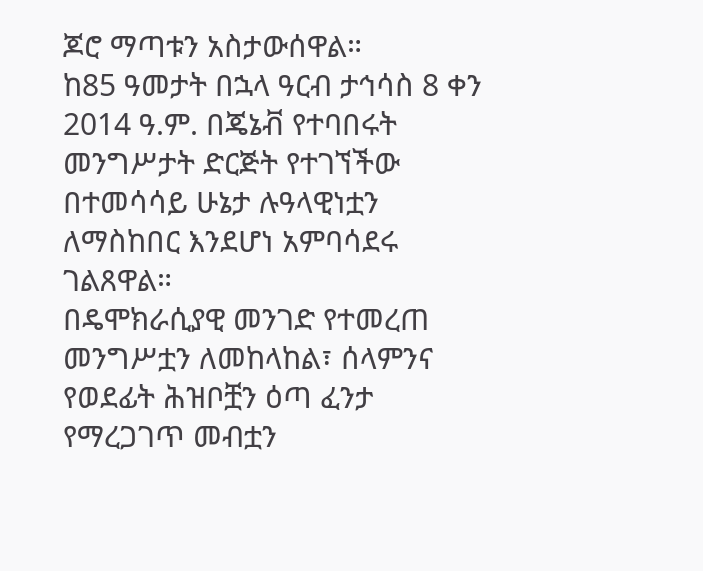ጆሮ ማጣቱን አስታውሰዋል።
ከ85 ዓመታት በኋላ ዓርብ ታኅሳስ 8 ቀን 2014 ዓ.ም. በጄኔቭ የተባበሩት መንግሥታት ድርጅት የተገኘችው በተመሳሳይ ሁኔታ ሉዓላዊነቷን ለማስከበር እንደሆነ አምባሳደሩ ገልጸዋል።
በዴሞክራሲያዊ መንገድ የተመረጠ መንግሥቷን ለመከላከል፣ ሰላምንና የወደፊት ሕዝቦቿን ዕጣ ፈንታ የማረጋገጥ መብቷን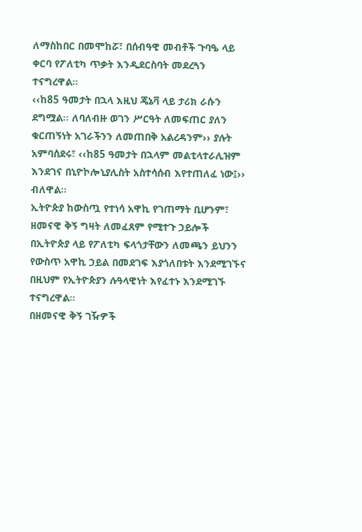ለማስከበር በመሞከሯ፣ በሰብዓዊ መብቶች ጉባዔ ላይ ቀርባ የፖለቲካ ጥቃት እንዲደርስባት መደረጓን ተናግረዋል።
‹‹ከ85 ዓመታት በኋላ እዚህ ጄኔቫ ላይ ታሪክ ራሱን ደግሟል፡፡ ለባለብዙ ወገን ሥርዓት ለመፍጠር ያለን ቁርጠኝነት አገራችንን ለመጠበቅ አልረዳንም›› ያሉት አምባሰደሩ፣ ‹‹ከ85 ዓመታት በኋላም መልቲላተራሊዝም እንደገና በኒዮኮሎኒያሊስት አስተሳሰብ እየተጠለፈ ነው፤›› ብለዋል።
ኢትዮጵያ ከውስጧ የተነሳ አዋኪ የገጠማት ቢሆንም፣ ዘመናዊ ቅኝ ግዛት ለመፈጸም የሚተጉ ኃይሎች በኢትዮጵያ ላይ የፖለቲካ ፍላጎታቸውን ለመጫን ይህንን የውስጥ አዋኪ ኃይል በመደገፍ እያጎለበቱት እንደሚገኙና በዚህም የኢትዮጵያን ሉዓላዊነት እየፈተኑ እንደሚገኙ ተናግረዋል።
በዘመናዊ ቅኝ ገዥዎች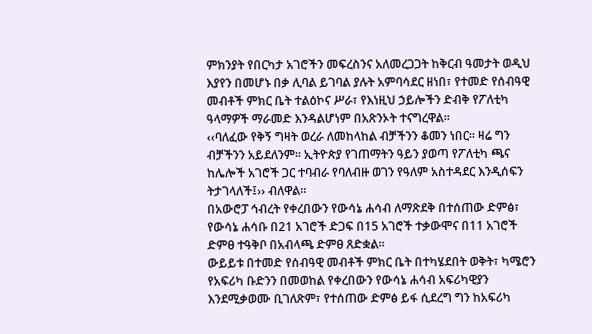ምክንያት የበርካታ አገሮችን መፍረስንና አለመረጋጋት ከቅርብ ዓመታት ወዲህ እያየን በመሆኑ በቃ ሊባል ይገባል ያሉት አምባሳደር ዘነበ፣ የተመድ የሰብዓዊ መብቶች ምክር ቤት ተልዕኮና ሥራ፣ የእነዚህ ኃይሎችን ድብቅ የፖለቲካ ዓላማዎች ማራመድ እንዳልሆነም በአጽንኦት ተናግረዋል።
‹‹ባለፈው የቅኝ ግዛት ወረራ ለመከላከል ብቻችንን ቆመን ነበር። ዛሬ ግን ብቻችንን አይደለንም። ኢትዮጵያ የገጠማትን ዓይን ያወጣ የፖለቲካ ጫና ከሌሎች አገሮች ጋር ተባብራ የባለብዙ ወገን የዓለም አስተዳደር እንዲሰፍን ትታገላለች፤›› ብለዋል።
በአውሮፓ ኅብረት የቀረበውን የውሳኔ ሐሳብ ለማጽደቅ በተሰጠው ድምፅ፣ የውሳኔ ሐሳቡ በ21 አገሮች ድጋፍ በ15 አገሮች ተቃውሞና በ11 አገሮች ድምፀ ተዓቅቦ በአብላጫ ድምፀ ጸድቋል።
ውይይቱ በተመድ የሰብዓዊ መብቶች ምክር ቤት በተካሄደበት ወቅት፣ ካሜሮን የአፍሪካ ቡድንን በመወከል የቀረበውን የውሳኔ ሐሳብ አፍሪካዊያን እንደሚቃወሙ ቢገለጽም፣ የተሰጠው ድምፅ ይፋ ሲደረግ ግን ከአፍሪካ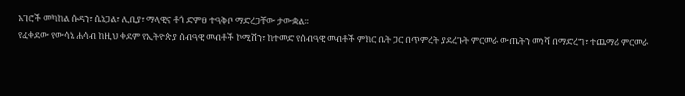አገሮች መካከል ሱዳን፣ ሴኔጋል፣ ሊቢያ፣ ማላዊና ቶጎ ድምፀ ተዓቅቦ ማድረጋቸው ታውቋል።
የፈቀደው የውሳኔ ሐሳብ ከዚህ ቀደም የኢትዮጵያ ሰብዓዊ መብቶች ኮሚሽን፣ ከተመድ የሰብዓዊ መብቶች ምክር ቤት ጋር በጥምረት ያደረጉት ምርመራ ውጤትን መነሻ በማድረግ፣ ተጨማሪ ምርመራ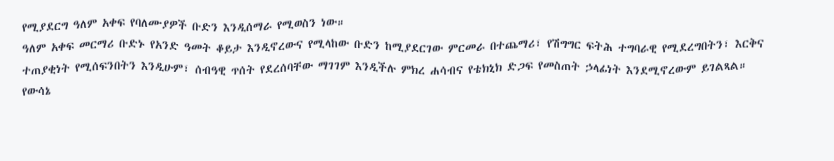የሚያደርግ ዓለም አቀፍ የባለሙያዎች ቡድን እንዲሰማራ የሚወስን ነው።
ዓለም አቀፍ መርማሪ ቡድኑ የአንድ ዓመት ቆይታ እንዲኖረውና የሚላከው ቡድን ከሚያደርገው ምርመራ በተጨማሪ፣ የሽግግር ፍትሕ ተግባራዊ የሚደረግበትን፣ እርቅና ተጠያቂነት የሚሰፍንበትን እንዲሁም፣ ሰብዓዊ ጥሰት የደረሰባቸው ማገገም እንዲችሉ ምክረ ሐሳብና የቴክኒክ ድጋፍ የመስጠት ኃላፊነት እንደሚኖረውም ይገልጻል።
የውሳኔ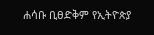ሐሳቡ ቢፀድቅም የኢትዮጵያ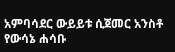አምባሳደር ውይይቱ ሲጀመር አንስቶ የውሳኔ ሐሳቡ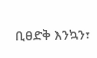ቢፀድቅ እንኳን፣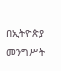በኢትዮጵያ መንግሥት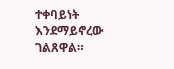ተቀባይነት እንደማይኖረው ገልጸዋል።